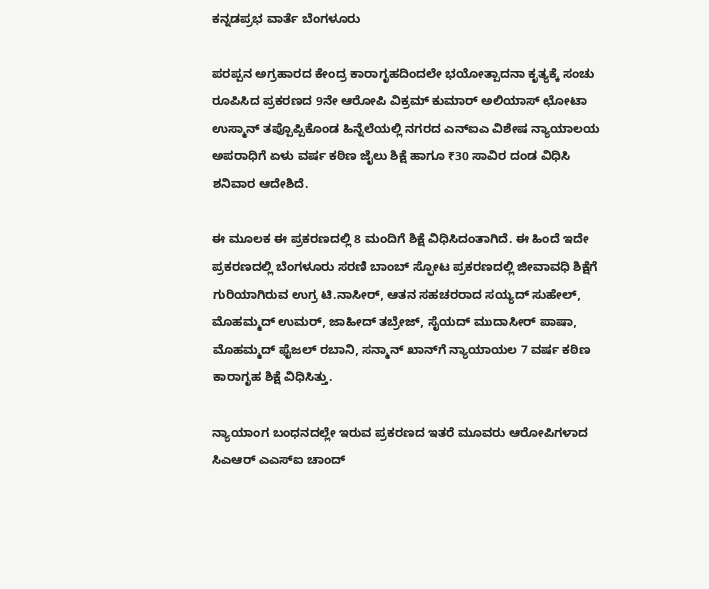ಕನ್ನಡಪ್ರಭ ವಾರ್ತೆ ಬೆಂಗಳೂರು

ಪರಪ್ಪನ ಅಗ್ರಹಾರದ ಕೇಂದ್ರ ಕಾರಾಗೃಹದಿಂದಲೇ ಭಯೋತ್ಪಾದನಾ ಕೃತ್ಯಕ್ಕೆ ಸಂಚು ರೂಪಿಸಿದ ಪ್ರಕರಣದ 9ನೇ ಆರೋಪಿ ವಿಕ್ರಮ್‌ ಕುಮಾರ್‌ ಅಲಿಯಾಸ್‌ ಛೋಟಾ ಉಸ್ಮಾನ್‌ ತಪ್ಪೊಪ್ಪಿಕೊಂಡ ಹಿನ್ನೆಲೆಯಲ್ಲಿ ನಗರದ ಎನ್‌ಐಎ ವಿಶೇಷ ನ್ಯಾಯಾಲಯ ಅಪರಾಧಿಗೆ ಏಳು ವರ್ಷ ಕಠಿಣ ಜೈಲು ಶಿಕ್ಷೆ ಹಾಗೂ ₹30 ಸಾವಿರ ದಂಡ ವಿಧಿಸಿ ಶನಿವಾರ ಆದೇಶಿದೆ.

ಈ ಮೂಲಕ ಈ ಪ್ರಕರಣದಲ್ಲಿ 8 ಮಂದಿಗೆ ಶಿಕ್ಷೆ ವಿಧಿಸಿದಂತಾಗಿದೆ. ಈ ಹಿಂದೆ ಇದೇ ಪ್ರಕರಣದಲ್ಲಿ ಬೆಂಗಳೂರು ಸರಣಿ ಬಾಂಬ್ ಸ್ಫೋಟ ಪ್ರಕರಣದಲ್ಲಿ ಜೀವಾವಧಿ ಶಿಕ್ಷೆಗೆ ಗುರಿಯಾಗಿರುವ ಉಗ್ರ ಟಿ.ನಾಸೀರ್, ಆತನ ಸಹಚರರಾದ ಸಯ್ಯದ್ ಸುಹೇಲ್, ಮೊಹಮ್ಮದ್ ಉಮರ್, ಜಾಹೀದ್ ತಬ್ರೇಜ್, ಸೈಯದ್ ಮುದಾಸೀರ್ ಪಾಷಾ, ಮೊಹಮ್ಮದ್ ಫೈಜಲ್ ರಬಾನಿ, ಸನ್ಮಾನ್ ಖಾನ್‌ಗೆ ನ್ಯಾಯಾಯಲ 7 ವರ್ಷ ಕಠಿಣ ಕಾರಾಗೃಹ ಶಿಕ್ಷೆ ವಿಧಿಸಿತ್ತು.

ನ್ಯಾಯಾಂಗ ಬಂಧನದಲ್ಲೇ ಇರುವ ಪ್ರಕರಣದ ಇತರೆ ಮೂವರು ಆರೋಪಿಗಳಾದ ಸಿಎಆರ್‌ ಎಎಸ್‌ಐ ಚಾಂದ್‌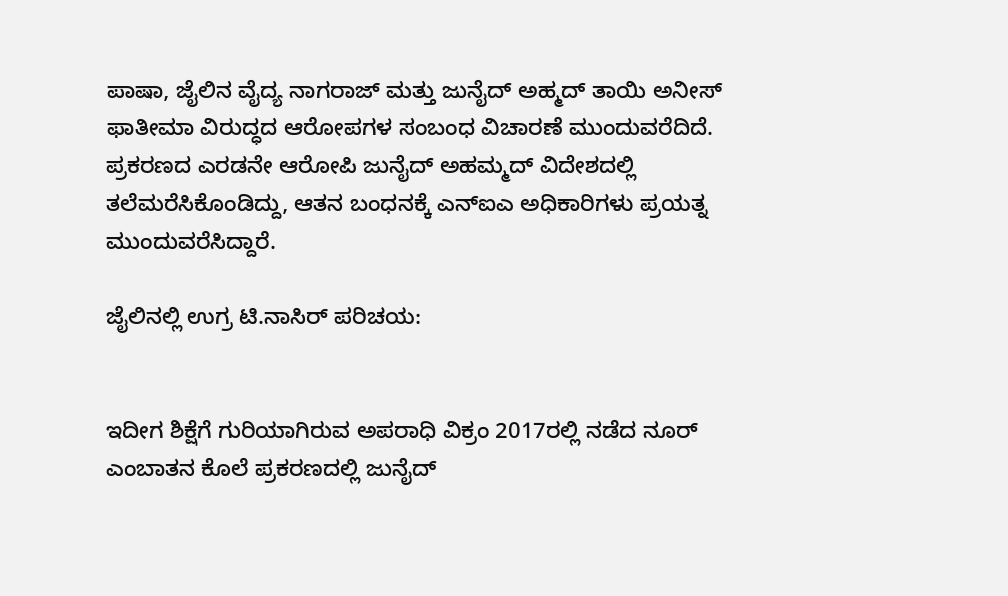ಪಾಷಾ, ಜೈಲಿನ ವೈದ್ಯ ನಾಗರಾಜ್‌ ಮತ್ತು ಜುನೈದ್‌ ಅಹ್ಮದ್‌ ತಾಯಿ ಅನೀಸ್ ಫಾತೀಮಾ ವಿರುದ್ಧದ ಆರೋಪಗಳ ಸಂಬಂಧ ವಿಚಾರಣೆ ಮುಂದುವರೆದಿದೆ. ಪ್ರಕರಣದ ಎರಡನೇ ಆರೋಪಿ ಜುನೈದ್‌ ಅಹಮ್ಮದ್‌ ವಿದೇಶದಲ್ಲಿ ತಲೆಮರೆಸಿಕೊಂಡಿದ್ದು, ಆತನ ಬಂಧನಕ್ಕೆ ಎನ್‌ಐಎ ಅಧಿಕಾರಿಗಳು ಪ್ರಯತ್ನ ಮುಂದುವರೆಸಿದ್ದಾರೆ.

ಜೈಲಿನಲ್ಲಿ ಉಗ್ರ ಟಿ.ನಾಸಿರ್‌ ಪರಿಚಯ:


ಇದೀಗ ಶಿಕ್ಷೆಗೆ ಗುರಿಯಾಗಿರುವ ಅಪರಾಧಿ ವಿಕ್ರಂ 2017ರಲ್ಲಿ ನಡೆದ ನೂರ್‌ ಎಂಬಾತನ ಕೊಲೆ ಪ್ರಕರಣದಲ್ಲಿ ಜುನೈದ್‌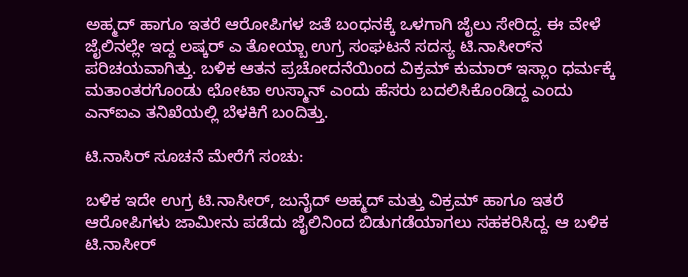ಅಹ್ಮದ್‌ ಹಾಗೂ ಇತರೆ ಆರೋಪಿಗಳ ಜತೆ ಬಂಧನಕ್ಕೆ ಒಳಗಾಗಿ ಜೈಲು ಸೇರಿದ್ದ. ಈ ವೇಳೆ ಜೈಲಿನಲ್ಲೇ ಇದ್ದ ಲಷ್ಕರ್‌ ಎ ತೋಯ್ಬಾ ಉಗ್ರ ಸಂಘಟನೆ ಸದಸ್ಯ ಟಿ.ನಾಸೀರ್‌ನ ಪರಿಚಯವಾಗಿತ್ತು. ಬಳಿಕ ಆತನ ಪ್ರಚೋದನೆಯಿಂದ ವಿಕ್ರಮ್‌ ಕುಮಾರ್‌ ಇಸ್ಲಾಂ ಧರ್ಮಕ್ಕೆ ಮತಾಂತರಗೊಂಡು ಛೋಟಾ ಉಸ್ಮಾನ್‌ ಎಂದು ಹೆಸರು ಬದಲಿಸಿಕೊಂಡಿದ್ದ ಎಂದು ಎನ್‌ಐಎ ತನಿಖೆಯಲ್ಲಿ ಬೆಳಕಿಗೆ ಬಂದಿತ್ತು.

ಟಿ.ನಾಸಿರ್‌ ಸೂಚನೆ ಮೇರೆಗೆ ಸಂಚು:

ಬಳಿಕ ಇದೇ ಉಗ್ರ ಟಿ.ನಾಸೀರ್‌, ಜುನೈದ್‌ ಅಹ್ಮದ್‌ ಮತ್ತು ವಿಕ್ರಮ್‌ ಹಾಗೂ ಇತರೆ ಆರೋಪಿಗಳು ಜಾಮೀನು ಪಡೆದು ಜೈಲಿನಿಂದ ಬಿಡುಗಡೆಯಾಗಲು ಸಹಕರಿಸಿದ್ದ. ಆ ಬಳಿಕ ಟಿ.ನಾಸೀರ್‌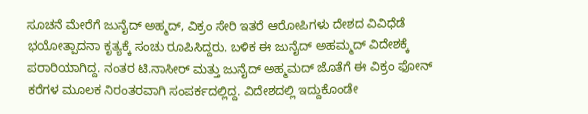ಸೂಚನೆ ಮೇರೆಗೆ ಜುನೈದ್‌ ಅಹ್ಮದ್‌, ವಿಕ್ರಂ ಸೇರಿ ಇತರೆ ಆರೋಪಿಗಳು ದೇಶದ ವಿವಿಧೆಡೆ ಭಯೋತ್ಪಾದನಾ ಕೃತ್ಯಕ್ಕೆ ಸಂಚು ರೂಪಿಸಿದ್ದರು. ಬಳಿಕ ಈ ಜುನೈದ್‌ ಅಹಮ್ಮದ್‌ ವಿದೇಶಕ್ಕೆ ಪರಾರಿಯಾಗಿದ್ದ. ನಂತರ ಟಿ.ನಾಸೀರ್‌ ಮತ್ತು ಜುನೈದ್‌ ಅಹ್ಮಮದ್‌ ಜೊತೆಗೆ ಈ ವಿಕ್ರಂ ಫೋನ್‌ ಕರೆಗಳ ಮೂಲಕ ನಿರಂತರವಾಗಿ ಸಂಪರ್ಕದಲ್ಲಿದ್ದ. ವಿದೇಶದಲ್ಲಿ ಇದ್ದುಕೊಂಡೇ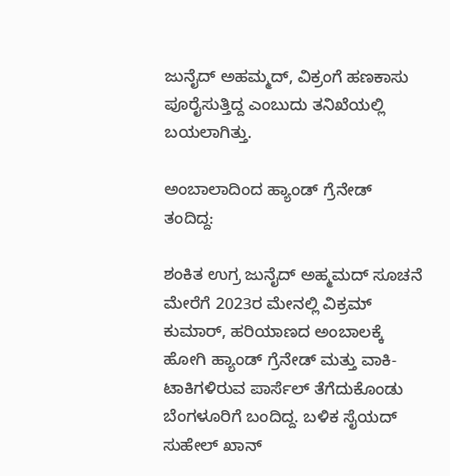ಜುನೈದ್‌ ಅಹಮ್ಮದ್‌, ವಿಕ್ರಂಗೆ ಹಣಕಾಸು ಪೂರೈಸುತ್ತಿದ್ದ ಎಂಬುದು ತನಿಖೆಯಲ್ಲಿ ಬಯಲಾಗಿತ್ತು.

ಅಂಬಾಲಾದಿಂದ ಹ್ಯಾಂಡ್‌ ಗ್ರೆನೇಡ್ ತಂದಿದ್ದ:

ಶಂಕಿತ ಉಗ್ರ ಜುನೈದ್‌ ಅಹ್ಮಮದ್‌ ಸೂಚನೆ ಮೇರೆಗೆ 2023ರ ಮೇನಲ್ಲಿ ವಿಕ್ರಮ್‌ ಕುಮಾರ್, ಹರಿಯಾಣದ ಅಂಬಾಲಕ್ಕೆ ಹೋಗಿ ಹ್ಯಾಂಡ್‌ ಗ್ರೆನೇಡ್‌ ಮತ್ತು ವಾಕಿ-ಟಾಕಿಗಳಿರುವ ಪಾರ್ಸೆಲ್‌ ತೆಗೆದುಕೊಂಡು ಬೆಂಗಳೂರಿಗೆ ಬಂದಿದ್ದ. ಬಳಿಕ ಸೈಯದ್‌ ಸುಹೇಲ್ ಖಾನ್‌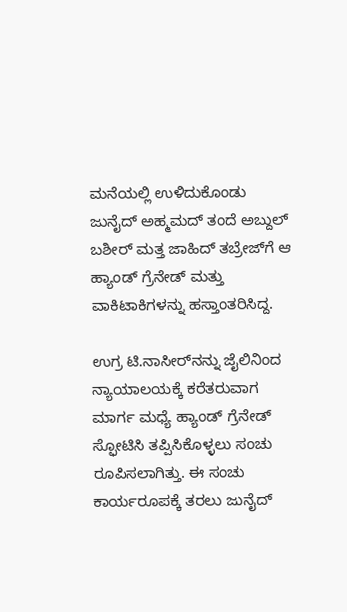ಮನೆಯಲ್ಲಿ ಉಳಿದುಕೊಂಡು ಜುನೈದ್‌ ಅಹ್ಮಮದ್‌ ತಂದೆ ಅಬ್ದುಲ್‌ ಬಶೀರ್‌ ಮತ್ತ ಜಾಹಿದ್‌ ತಬ್ರೇಜ್‌ಗೆ ಆ ಹ್ಯಾಂಡ್‌ ಗ್ರೆನೇಡ್‌ ಮತ್ತು ವಾಕಿಟಾಕಿಗಳನ್ನು ಹಸ್ತಾಂತರಿಸಿದ್ದ.

ಉಗ್ರ ಟಿ.ನಾಸೀರ್‌ನನ್ನು ಜೈಲಿನಿಂದ ನ್ಯಾಯಾಲಯಕ್ಕೆ ಕರೆತರುವಾಗ ಮಾರ್ಗ ಮಧ್ಯೆ ಹ್ಯಾಂಡ್‌ ಗ್ರೆನೇಡ್‌ ಸ್ಫೋಟಿಸಿ ತಪ್ಪಿಸಿಕೊಳ್ಳಲು ಸಂಚು ರೂಪಿಸಲಾಗಿತ್ತು. ಈ ಸಂಚು ಕಾರ್ಯರೂಪಕ್ಕೆ ತರಲು ಜುನೈದ್‌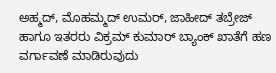ಅಹ್ಮದ್‌, ಮೊಹಮ್ಮದ್ ಉಮರ್‌, ಜಾಹೀದ್‌ ತಬ್ರೇಜ್‌ ಹಾಗೂ ಇತರರು ವಿಕ್ರಮ್‌ ಕುಮಾರ್‌ ಬ್ಯಾಂಕ್ ಖಾತೆಗೆ ಹಣ ವರ್ಗಾವಣೆ ಮಾಡಿರುವುದು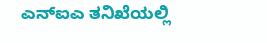ಎನ್ಐಎ ತನಿಖೆಯಲ್ಲಿ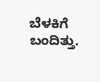ಬೆಳಕಿಗೆ ಬಂದಿತ್ತು.